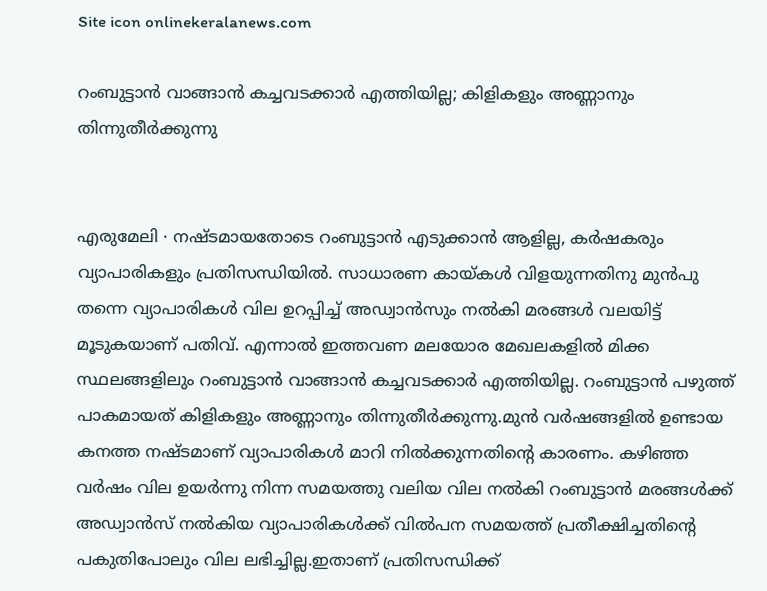Site icon onlinekeralanews.com

റംബുട്ടാൻ വാങ്ങാൻ കച്ചവടക്കാർ എത്തിയില്ല; കിളികളും അണ്ണാനും തിന്നുതീർക്കുന്നു


എരുമേലി ∙ നഷ്ടമായതോടെ റംബുട്ടാൻ എടുക്കാൻ ആളില്ല, കർഷകരും വ്യാപാരികളും പ്രതിസന്ധിയിൽ. സാധാരണ കായ്കൾ വിളയുന്നതിനു മുൻപു തന്നെ വ്യാപാരികൾ‍ വില ഉറപ്പിച്ച് അഡ്വാൻസും നൽകി മരങ്ങൾ‍ വലയിട്ട് മൂടുകയാണ് പതിവ്. എന്നാൽ ഇത്തവണ മലയോര മേഖലകളിൽ മിക്ക സ്ഥലങ്ങളിലും റംബുട്ടാൻ വാങ്ങാൻ കച്ചവടക്കാർ എത്തിയില്ല. റംബുട്ടാൻ പഴുത്ത് പാകമായത് കിളികളും അണ്ണാനും തിന്നുതീർക്കുന്നു.മുൻ വർഷങ്ങളിൽ ഉണ്ടായ കനത്ത നഷ്ടമാണ് വ്യാപാരികൾ മാറി നിൽക്കുന്നതിന്റെ കാരണം. കഴിഞ്ഞ വർഷം വില ഉയർന്നു നിന്ന സമയത്തു വലിയ വില നൽകി റംബുട്ടാൻ മരങ്ങൾക്ക് അഡ്വാൻസ് നൽകിയ വ്യാപാരികൾക്ക് വിൽപന സമയത്ത് പ്രതീക്ഷിച്ചതിന്റെ പകുതിപോലും വില ലഭിച്ചില്ല.ഇതാണ് പ്രതിസന്ധിക്ക്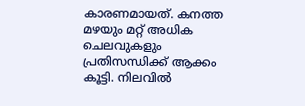കാരണമായത്. കനത്ത മഴയും മറ്റ് അധിക ചെലവുകളും പ്രതിസന്ധിക്ക് ആക്കം കൂട്ടി. നിലവിൽ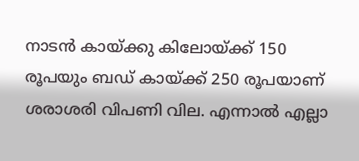നാടൻ കായ്ക്കു കിലോയ്ക്ക് 150 രൂപയും ബഡ് കായ്ക്ക് 250 രൂപയാണ് ശരാശരി വിപണി വില. എന്നാൽ എല്ലാ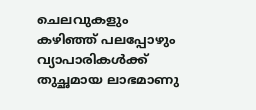ചെലവുകളും കഴിഞ്ഞ് പലപ്പോഴും വ്യാപാരികൾക്ക് തുച്ഛമായ ലാഭമാണു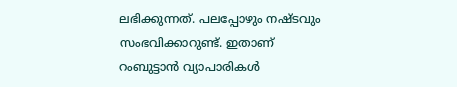ലഭിക്കുന്നത്. പലപ്പോഴും നഷ്ടവും സംഭവിക്കാറുണ്ട്. ഇതാണ് റംബുട്ടാൻ വ്യാപാരികൾ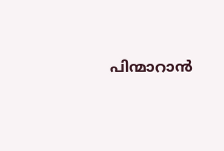പിന്മാറാൻ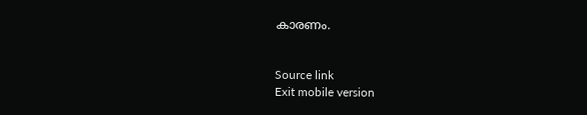കാരണം.


Source link
Exit mobile version